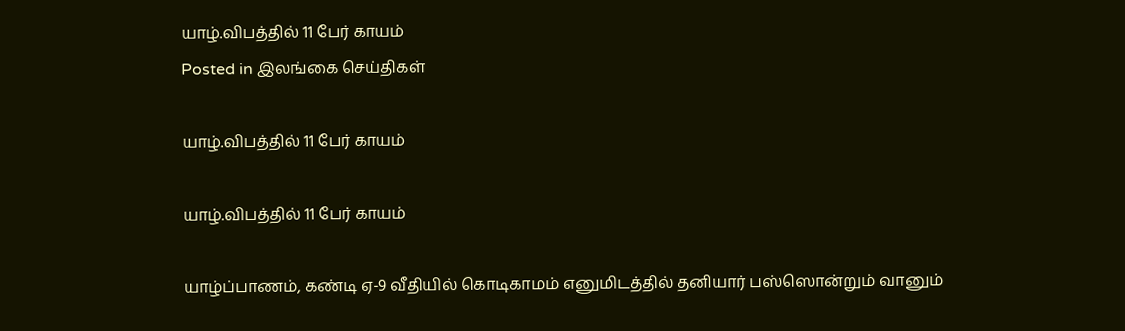யாழ்.விபத்தில் 11 பேர் காயம்
Posted in இலங்கை செய்திகள்

யாழ்.விபத்தில் 11 பேர் காயம்

யாழ்.விபத்தில் 11 பேர் காயம்

யாழ்ப்பாணம், கண்டி ஏ-9 வீதியில் கொடிகாமம் எனுமிடத்தில் தனியார் பஸ்ஸொன்றும் வானும்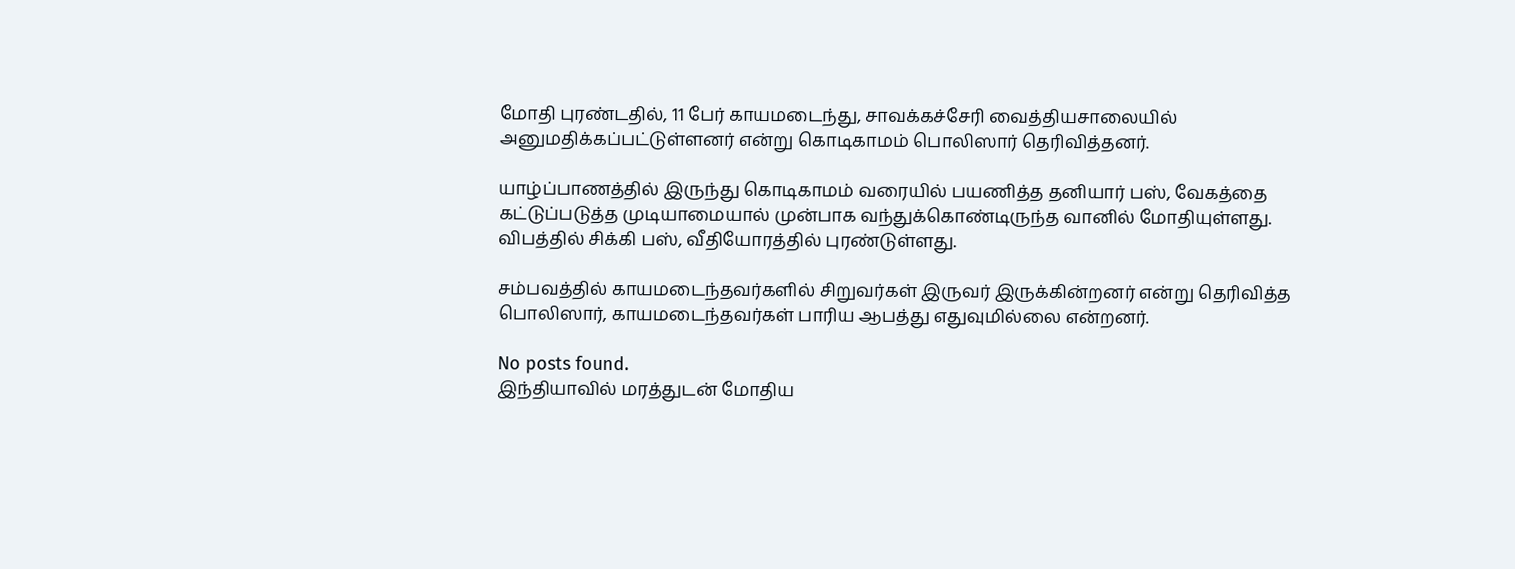மோதி புரண்டதில், 11 பேர் காயமடைந்து, சாவக்கச்சேரி வைத்தியசாலையில் அனுமதிக்கப்பட்டுள்ளனர் என்று கொடிகாமம் பொலிஸார் தெரிவித்தனர்.

யாழ்ப்பாணத்தில் இருந்து கொடிகாமம் வரையில் பயணித்த தனியார் பஸ், வேகத்தை கட்டுப்படுத்த முடியாமையால் முன்பாக வந்துக்கொண்டிருந்த வானில் மோதியுள்ளது. விபத்தில் சிக்கி பஸ், வீதியோரத்தில் புரண்டுள்ளது.

சம்பவத்தில் காயமடைந்தவர்களில் சிறுவர்கள் இருவர் இருக்கின்றனர் என்று தெரிவித்த பொலிஸார், காயமடைந்தவர்கள் பாரிய ஆபத்து எதுவுமில்லை என்றனர்.

No posts found.
இந்தியாவில் மரத்துடன் மோதிய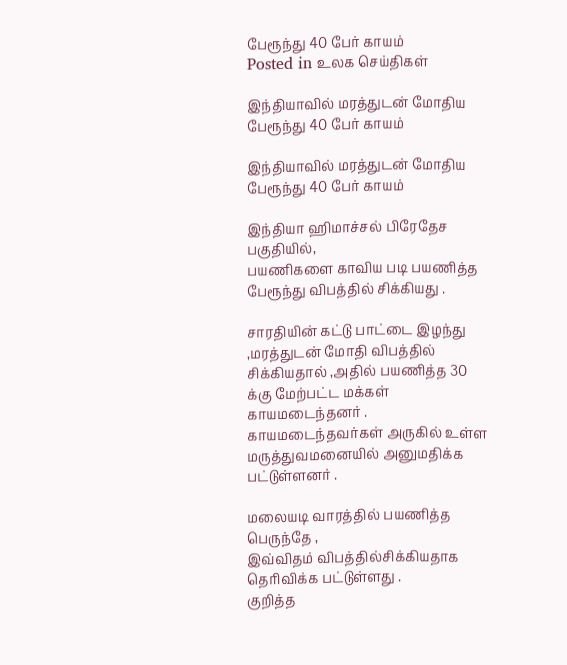பேரூந்து 40 பேர் காயம்
Posted in உலக செய்திகள்

இந்தியாவில் மரத்துடன் மோதிய பேரூந்து 40 பேர் காயம்

இந்தியாவில் மரத்துடன் மோதிய பேரூந்து 40 பேர் காயம்

இந்தியா ஹிமாச்சல் பிரேதேச பகுதியில்,
பயணிகளை காவிய படி பயணித்த பேரூந்து விபத்தில் சிக்கியது .

சாரதியின் கட்டு பாட்டை இழந்து ,மரத்துடன் மோதி விபத்தில் சிக்கியதால் ,அதில் பயணித்த 30 க்கு மேற்பட்ட மக்கள் காயமடைந்தனர் .
காயமடைந்தவர்கள் அருகில் உள்ள மருத்துவமனையில் அனுமதிக்க பட்டுள்ளனர் .

மலையடி வாரத்தில் பயணித்த பெருந்தே ,
இவ்விதம் விபத்தில்சிக்கியதாக தெரிவிக்க பட்டுள்ளது .
குறித்த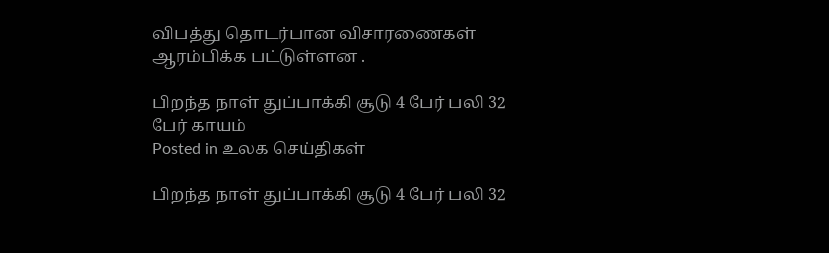விபத்து தொடர்பான விசாரணைகள் ஆரம்பிக்க பட்டுள்ளன .

பிறந்த நாள் துப்பாக்கி சூடு 4 பேர் பலி 32 பேர் காயம்
Posted in உலக செய்திகள்

பிறந்த நாள் துப்பாக்கி சூடு 4 பேர் பலி 32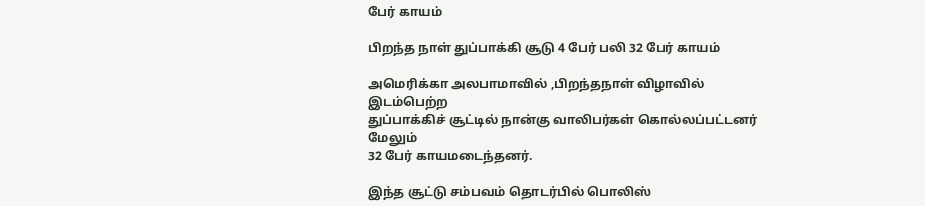பேர் காயம்

பிறந்த நாள் துப்பாக்கி சூடு 4 பேர் பலி 32 பேர் காயம்

அமெரிக்கா அலபாமாவில் ,பிறந்தநாள் விழாவில் இடம்பெற்ற
துப்பாக்கிச் சூட்டில் நான்கு வாலிபர்கள் கொல்லப்பட்டனர் மேலும்
32 பேர் காயமடைந்தனர்.

இந்த சூட்டு சம்பவம் தொடர்பில் பொலிஸ்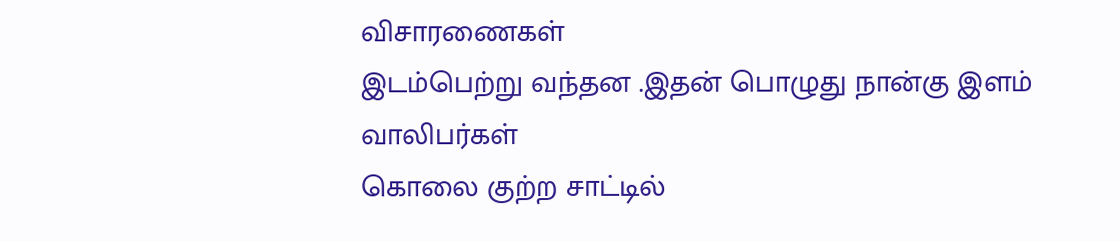விசாரணைகள்
இடம்பெற்று வந்தன .இதன் பொழுது நான்கு இளம் வாலிபர்கள்
கொலை குற்ற சாட்டில்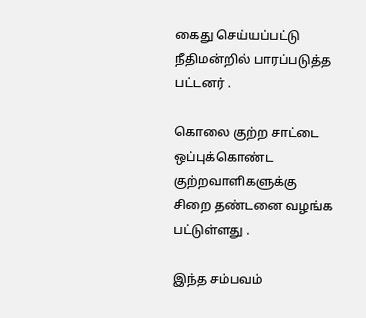கைது செய்யப்பட்டு நீதிமன்றில் பாரப்படுத்த பட்டனர் .

கொலை குற்ற சாட்டை ஒப்புக்கொண்ட குற்றவாளிகளுக்கு
சிறை தண்டனை வழங்க பட்டுள்ளது .

இந்த சம்பவம்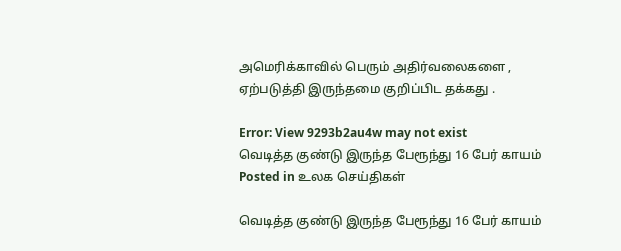அமெரிக்காவில் பெரும் அதிர்வலைகளை ,
ஏற்படுத்தி இருந்தமை குறிப்பிட தக்கது .

Error: View 9293b2au4w may not exist
வெடித்த குண்டு இருந்த பேரூந்து 16 பேர் காயம்
Posted in உலக செய்திகள்

வெடித்த குண்டு இருந்த பேரூந்து 16 பேர் காயம்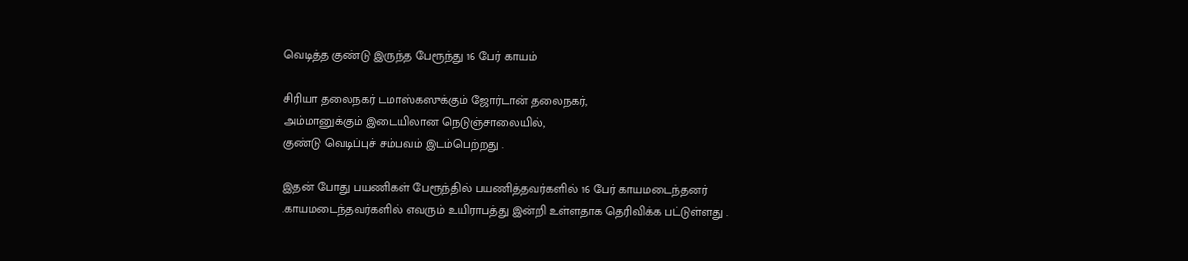வெடித்த குண்டு இருந்த பேரூந்து 16 பேர் காயம்

சிரியா தலைநகர் டமாஸ்கஸுக்கும் ஜோர்டான் தலைநகர்,
அம்மானுக்கும் இடையிலான நெடுஞ்சாலையில்,
குண்டு வெடிப்புச் சம்பவம் இடம்பெற்றது .

இதன் போது பயணிகள் பேரூந்தில் பயணித்தவர்களில் 16 பேர் காயமடைந்தனர் .காயமடைந்தவர்களில் எவரும் உயிராபத்து இன்றி உள்ளதாக தெரிவிக்க பட்டுள்ளது .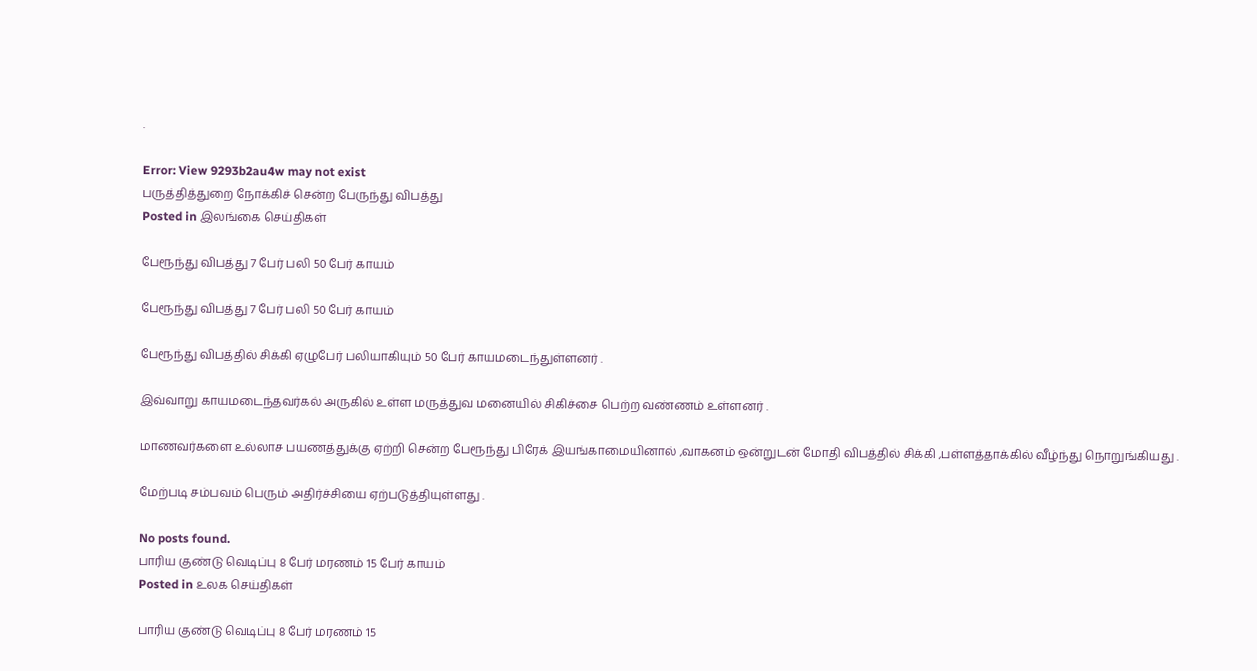.

Error: View 9293b2au4w may not exist
பருத்தித்துறை நோக்கிச் சென்ற பேருந்து விபத்து
Posted in இலங்கை செய்திகள்

பேரூந்து விபத்து 7 பேர் பலி 50 பேர் காயம்

பேரூந்து விபத்து 7 பேர் பலி 50 பேர் காயம்

பேரூந்து விபத்தில் சிக்கி ஏழுபேர் பலியாகியும் 50 பேர் காயமடைந்துள்ளனர் .

இவ்வாறு காயமடைந்தவர்கல் அருகில் உள்ள மருத்துவ மனையில் சிகிச்சை பெற்ற வண்ணம் உள்ளனர் .

மாணவர்களை உல்லாச பயணத்துக்கு ஏற்றி சென்ற பேரூந்து பிரேக் இயங்காமையினால் ,வாகனம் ஒன்றுடன் மோதி விபத்தில் சிக்கி ,பள்ளத்தாக்கில் வீழ்ந்து நொறுங்கியது .

மேற்படி சம்பவம் பெரும் அதிர்ச்சியை ஏற்படுத்தியுள்ளது .

No posts found.
பாரிய குண்டு வெடிப்பு 8 பேர் மரணம் 15 பேர் காயம்
Posted in உலக செய்திகள்

பாரிய குண்டு வெடிப்பு 8 பேர் மரணம் 15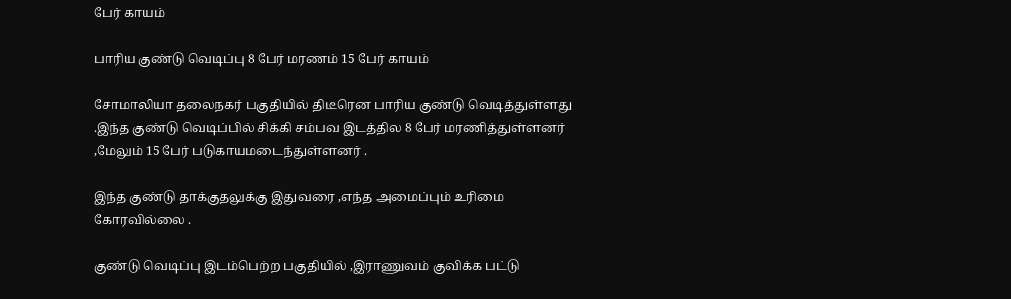பேர் காயம்

பாரிய குண்டு வெடிப்பு 8 பேர் மரணம் 15 பேர் காயம்

சோமாலியா தலைநகர் பகுதியில் திடீரென பாரிய குண்டு வெடித்துள்ளது .இந்த குண்டு வெடிப்பில் சிக்கி சம்பவ இடத்தில 8 பேர் மரணித்துள்ளனர் ,மேலும் 15 பேர் படுகாயமடைந்துள்ளனர் .

இந்த குண்டு தாக்குதலுக்கு இதுவரை ,எந்த அமைப்பும் உரிமை கோரவில்லை .

குண்டு வெடிப்பு இடம்பெற்ற பகுதியில் ,இராணுவம் குவிக்க பட்டு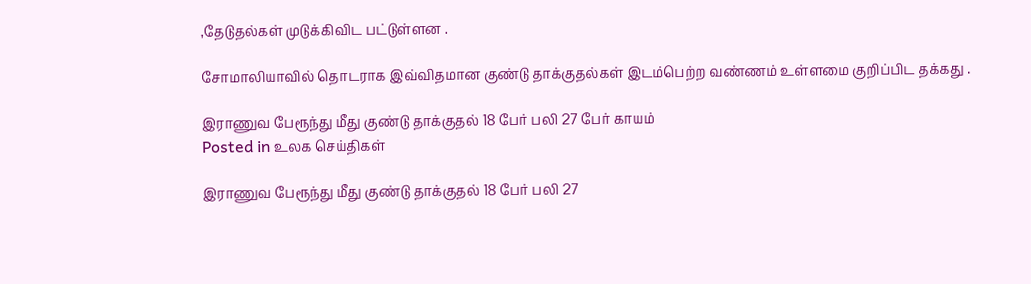,தேடுதல்கள் முடுக்கிவிட பட்டுள்ளன .

சோமாலியாவில் தொடராக இவ்விதமான குண்டு தாக்குதல்கள் இடம்பெற்ற வண்ணம் உள்ளமை குறிப்பிட தக்கது .

இராணுவ பேரூந்து மீது குண்டு தாக்குதல் 18 பேர் பலி 27 பேர் காயம்
Posted in உலக செய்திகள்

இராணுவ பேரூந்து மீது குண்டு தாக்குதல் 18 பேர் பலி 27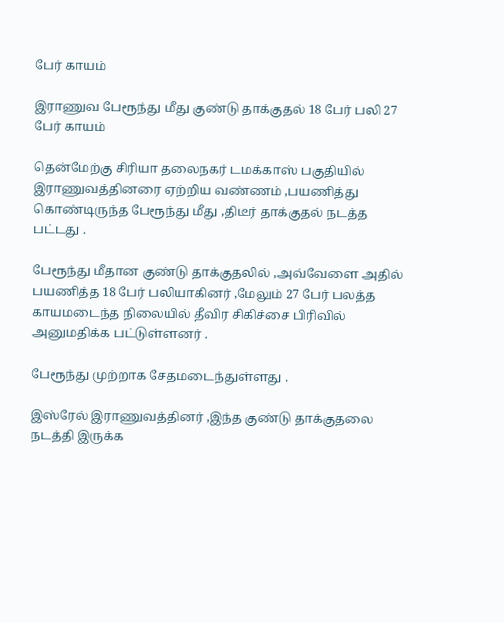பேர் காயம்

இராணுவ பேரூந்து மீது குண்டு தாக்குதல் 18 பேர் பலி 27 பேர் காயம்

தென்மேற்கு சிரியா தலைநகர் டமக்காஸ் பகுதியில் இராணுவத்தினரை ஏற்றிய வண்ணம் ,பயணித்து கொண்டிருந்த பேரூந்து மீது ,திடீர் தாக்குதல் நடத்த பட்டது .

பேரூந்து மீதான குண்டு தாக்குதலில் ,அவ்வேளை அதில் பயணித்த 18 பேர் பலியாகினர் ,மேலும் 27 பேர் பலத்த காயமடைந்த நிலையில் தீவிர சிகிச்சை பிரிவில் அனுமதிக்க பட்டுள்ளனர் .

பேரூந்து முற்றாக சேதமடைந்துள்ளது .

இஸ்ரேல் இராணுவத்தினர் ,இந்த குண்டு தாக்குதலை நடத்தி இருக்க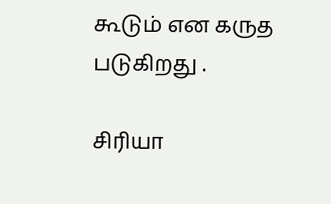கூடும் என கருத படுகிறது .

சிரியா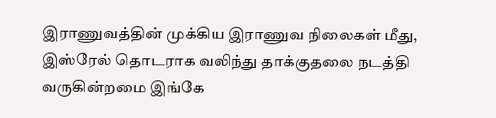இராணுவத்தின் முக்கிய இராணுவ நிலைகள் மீது, இஸ்ரேல் தொடராக வலிந்து தாக்குதலை நடத்தி வருகின்றமை இங்கே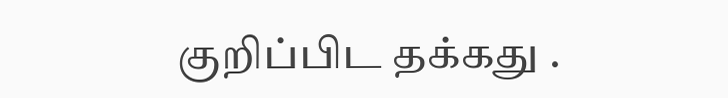குறிப்பிட தக்கது .